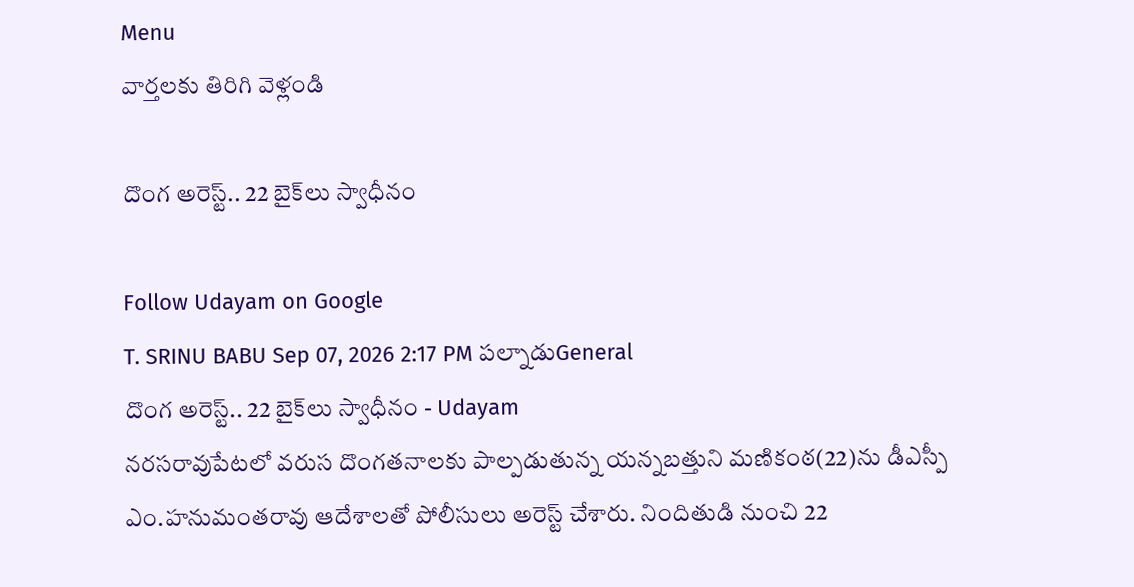Menu
వార్తలకు తిరిగి వెళ్లండి

దొంగ అరెస్ట్.. 22 బైక్‌లు స్వాధీనం

Follow Udayam on Google
T. SRINU BABU Sep 07, 2026 2:17 PM పల్నాడుGeneral
దొంగ అరెస్ట్.. 22 బైక్‌లు స్వాధీనం - Udayam
నరసరావుపేటలో వరుస దొంగతనాలకు పాల్పడుతున్న యన్నబత్తుని మణికంఠ(22)ను డీఎస్పీ ఎం.హనుమంతరావు ఆదేశాలతో పోలీసులు అరెస్ట్ చేశారు. నిందితుడి నుంచి 22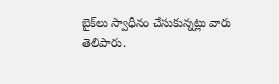బైక్‌లు స్వాధీనం చేసుకున్నట్లు వారు తెలిపారు.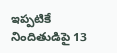ఇప్పటికే నిందితుడిపై 13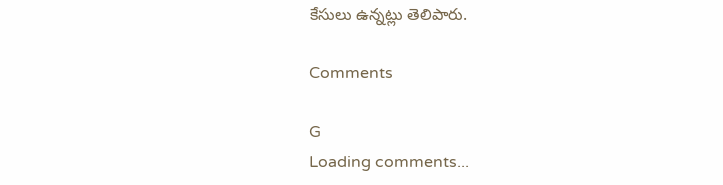కేసులు ఉన్నట్లు తెలిపారు.

Comments

G
Loading comments...